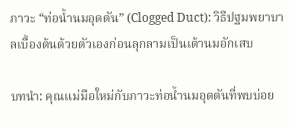ภาวะ “ท่อน้ำนมอุดตัน” (Clogged Duct): วิธีปฐมพยาบาลเบื้องต้นด้วยตัวเองก่อนลุกลามเป็นเต้านมอักเสบ

บทนำ: คุณแม่มือใหม่กับภาวะท่อน้ำนมอุดตันที่พบบ่อย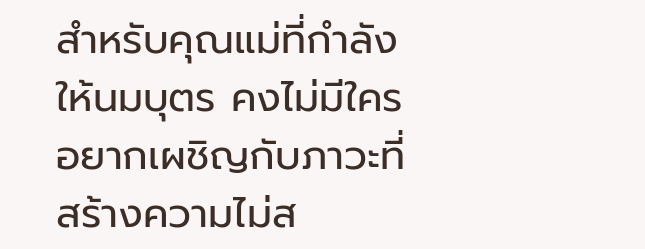สำหรับคุณแม่ที่กำลังให้นมบุตร คงไม่มีใครอยากเผชิญกับภาวะที่สร้างความไม่ส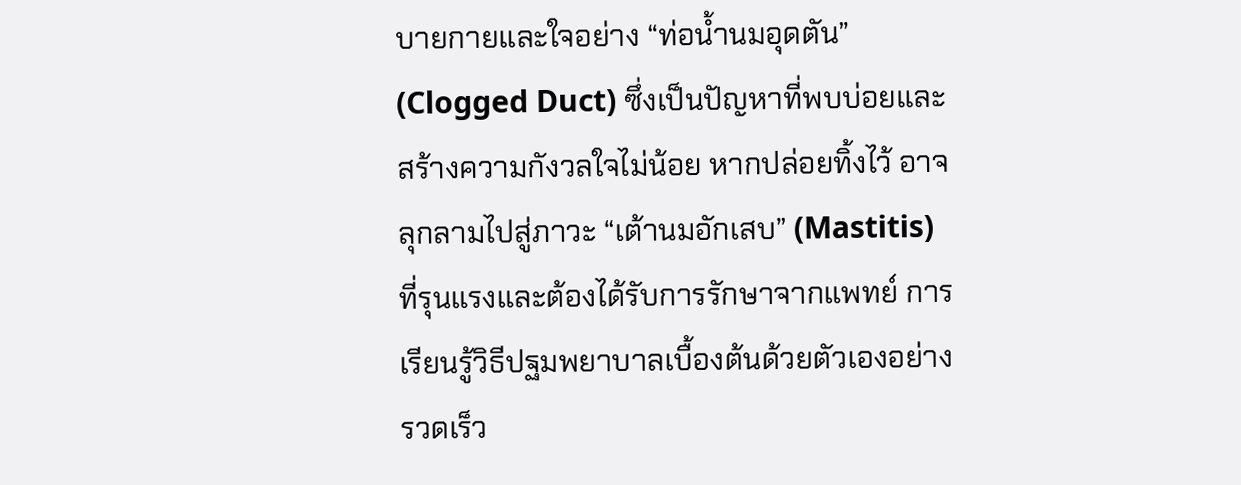บายกายและใจอย่าง “ท่อน้ำนมอุดตัน” (Clogged Duct) ซึ่งเป็นปัญหาที่พบบ่อยและสร้างความกังวลใจไม่น้อย หากปล่อยทิ้งไว้ อาจลุกลามไปสู่ภาวะ “เต้านมอักเสบ” (Mastitis) ที่รุนแรงและต้องได้รับการรักษาจากแพทย์ การเรียนรู้วิธีปฐมพยาบาลเบื้องต้นด้วยตัวเองอย่างรวดเร็ว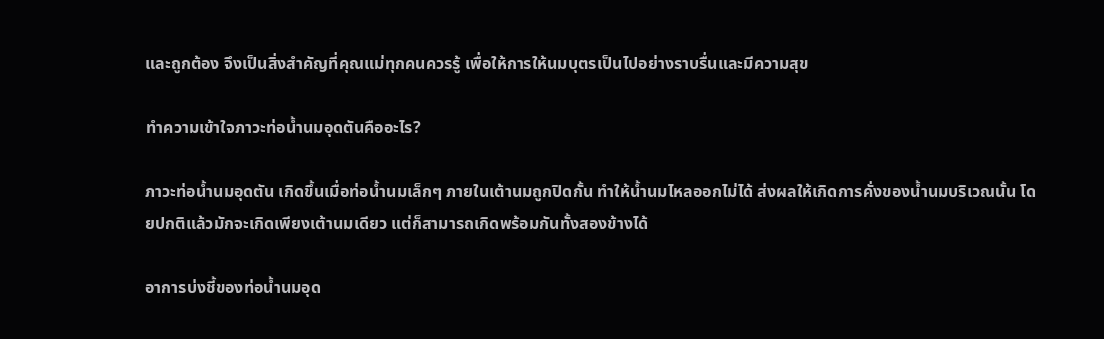และถูกต้อง จึงเป็นสิ่งสำคัญที่คุณแม่ทุกคนควรรู้ เพื่อให้การให้นมบุตรเป็นไปอย่างราบรื่นและมีความสุข

ทำความเข้าใจภาวะท่อน้ำนมอุดตันคืออะไร?

ภาวะท่อน้ำนมอุดตัน เกิดขึ้นเมื่อท่อน้ำนมเล็กๆ ภายในเต้านมถูกปิดกั้น ทำให้น้ำนมไหลออกไม่ได้ ส่งผลให้เกิดการคั่งของน้ำนมบริเวณนั้น โดยปกติแล้วมักจะเกิดเพียงเต้านมเดียว แต่ก็สามารถเกิดพร้อมกันทั้งสองข้างได้

อาการบ่งชี้ของท่อน้ำนมอุด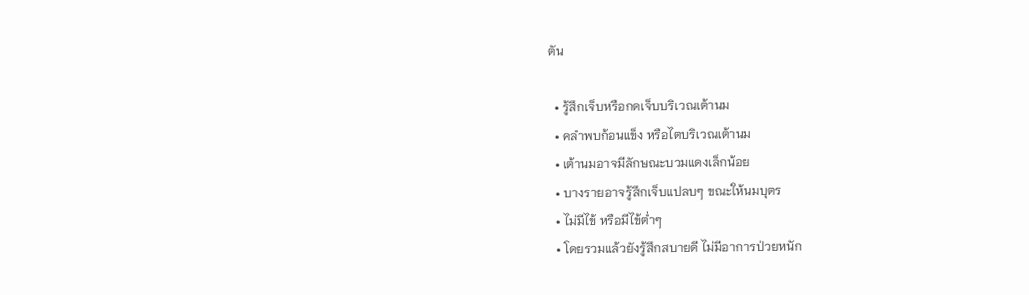ตัน

  • รู้สึกเจ็บหรือกดเจ็บบริเวณเต้านม
  • คลำพบก้อนแข็ง หรือไตบริเวณเต้านม
  • เต้านมอาจมีลักษณะบวมแดงเล็กน้อย
  • บางรายอาจรู้สึกเจ็บแปลบๆ ขณะให้นมบุตร
  • ไม่มีไข้ หรือมีไข้ต่ำๆ
  • โดยรวมแล้วยังรู้สึกสบายดี ไม่มีอาการป่วยหนัก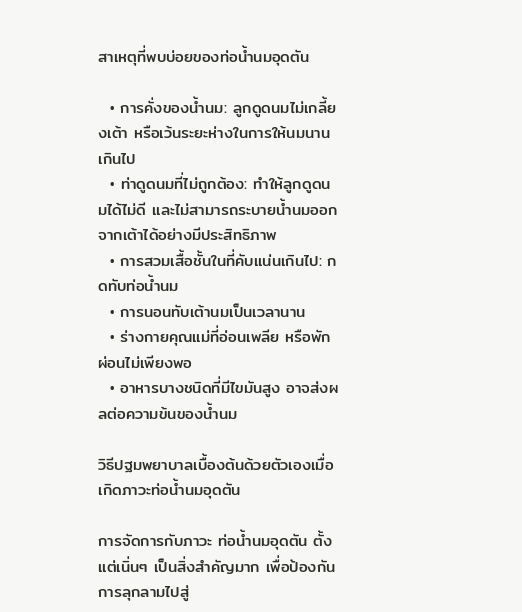สาเหตุที่พบบ่อยของท่อน้ำนมอุดตัน

  • การคั่งของน้ำนม: ลูกดูดนมไม่เกลี้ยงเต้า หรือเว้นระยะห่างในการให้นมนานเกินไป
  • ท่าดูดนมที่ไม่ถูกต้อง: ทำให้ลูกดูดนมได้ไม่ดี และไม่สามารถระบายน้ำนมออกจากเต้าได้อย่างมีประสิทธิภาพ
  • การสวมเสื้อชั้นในที่คับแน่นเกินไป: กดทับท่อน้ำนม
  • การนอนทับเต้านมเป็นเวลานาน
  • ร่างกายคุณแม่ที่อ่อนเพลีย หรือพักผ่อนไม่เพียงพอ
  • อาหารบางชนิดที่มีไขมันสูง อาจส่งผลต่อความข้นของน้ำนม

วิธีปฐมพยาบาลเบื้องต้นด้วยตัวเองเมื่อเกิดภาวะท่อน้ำนมอุดตัน

การจัดการกับภาวะ ท่อน้ำนมอุดตัน ตั้งแต่เนิ่นๆ เป็นสิ่งสำคัญมาก เพื่อป้องกันการลุกลามไปสู่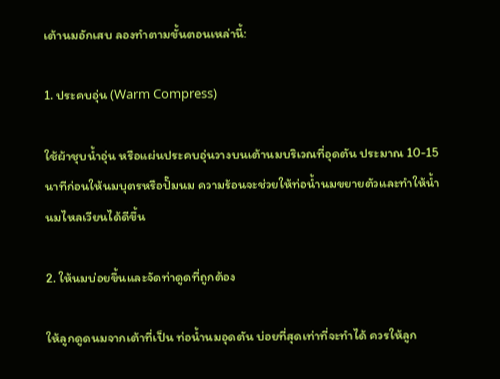เต้านมอักเสบ ลองทำตามขั้นตอนเหล่านี้:

1. ประคบอุ่น (Warm Compress)

ใช้ผ้าชุบน้ำอุ่น หรือแผ่นประคบอุ่นวางบนเต้านมบริเวณที่อุดตัน ประมาณ 10-15 นาทีก่อนให้นมบุตรหรือปั๊มนม ความร้อนจะช่วยให้ท่อน้ำนมขยายตัวและทำให้น้ำนมไหลเวียนได้ดีขึ้น

2. ให้นมบ่อยขึ้นและจัดท่าดูดที่ถูกต้อง

ให้ลูกดูดนมจากเต้าที่เป็น ท่อน้ำนมอุดตัน บ่อยที่สุดเท่าที่จะทำได้ ควรให้ลูก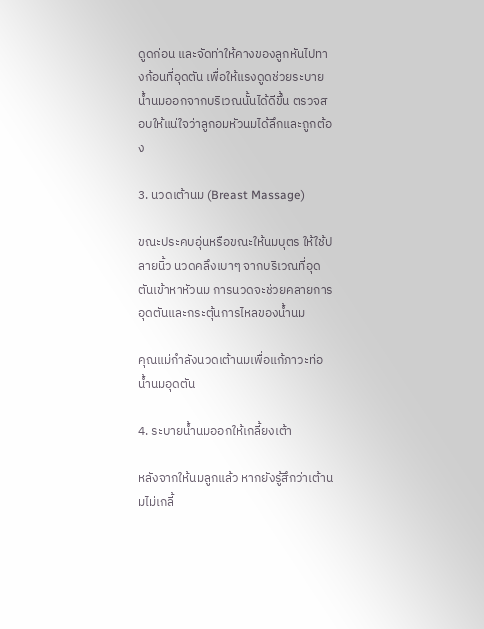ดูดก่อน และจัดท่าให้คางของลูกหันไปทางก้อนที่อุดตัน เพื่อให้แรงดูดช่วยระบายน้ำนมออกจากบริเวณนั้นได้ดีขึ้น ตรวจสอบให้แน่ใจว่าลูกอมหัวนมได้ลึกและถูกต้อง

3. นวดเต้านม (Breast Massage)

ขณะประคบอุ่นหรือขณะให้นมบุตร ให้ใช้ปลายนิ้ว นวดคลึงเบาๆ จากบริเวณที่อุดตันเข้าหาหัวนม การนวดจะช่วยคลายการอุดตันและกระตุ้นการไหลของน้ำนม

คุณแม่กำลังนวดเต้านมเพื่อแก้ภาวะท่อน้ำนมอุดตัน

4. ระบายน้ำนมออกให้เกลี้ยงเต้า

หลังจากให้นมลูกแล้ว หากยังรู้สึกว่าเต้านมไม่เกลี้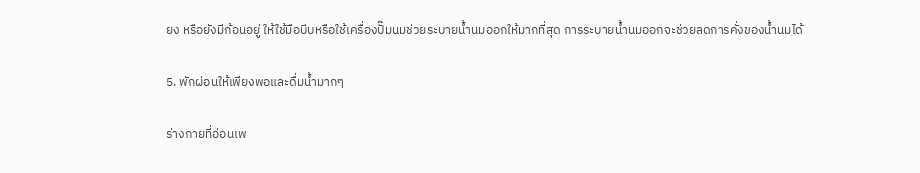ยง หรือยังมีก้อนอยู่ ให้ใช้มือบีบหรือใช้เครื่องปั๊มนมช่วยระบายน้ำนมออกให้มากที่สุด การระบายน้ำนมออกจะช่วยลดการคั่งของน้ำนมได้

5. พักผ่อนให้เพียงพอและดื่มน้ำมากๆ

ร่างกายที่อ่อนเพ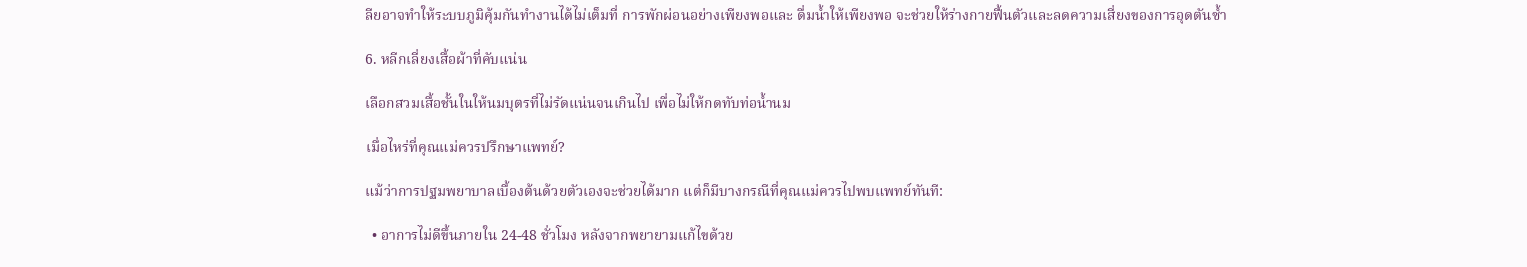ลียอาจทำให้ระบบภูมิคุ้มกันทำงานได้ไม่เต็มที่ การพักผ่อนอย่างเพียงพอและ ดื่มน้ำให้เพียงพอ จะช่วยให้ร่างกายฟื้นตัวและลดความเสี่ยงของการอุดตันซ้ำ

6. หลีกเลี่ยงเสื้อผ้าที่คับแน่น

เลือกสวมเสื้อชั้นในให้นมบุตรที่ไม่รัดแน่นจนเกินไป เพื่อไม่ให้กดทับท่อน้ำนม

เมื่อไหร่ที่คุณแม่ควรปรึกษาแพทย์?

แม้ว่าการปฐมพยาบาลเบื้องต้นด้วยตัวเองจะช่วยได้มาก แต่ก็มีบางกรณีที่คุณแม่ควรไปพบแพทย์ทันที:

  • อาการไม่ดีขึ้นภายใน 24-48 ชั่วโมง หลังจากพยายามแก้ไขด้วย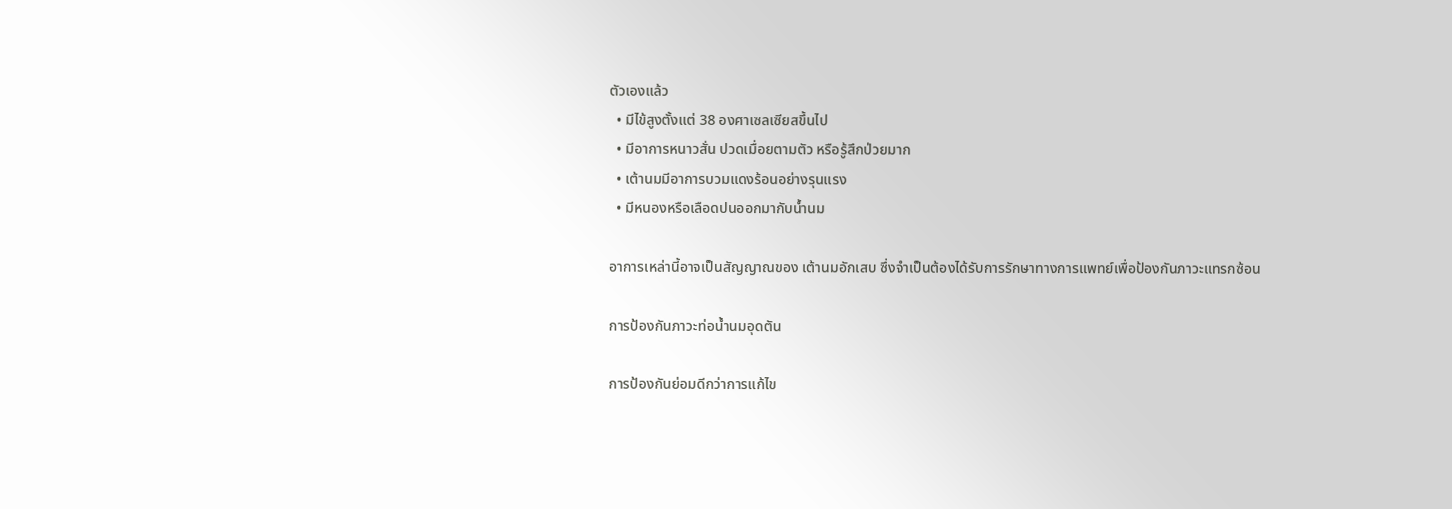ตัวเองแล้ว
  • มีไข้สูงตั้งแต่ 38 องศาเซลเซียสขึ้นไป
  • มีอาการหนาวสั่น ปวดเมื่อยตามตัว หรือรู้สึกป่วยมาก
  • เต้านมมีอาการบวมแดงร้อนอย่างรุนแรง
  • มีหนองหรือเลือดปนออกมากับน้ำนม

อาการเหล่านี้อาจเป็นสัญญาณของ เต้านมอักเสบ ซึ่งจำเป็นต้องได้รับการรักษาทางการแพทย์เพื่อป้องกันภาวะแทรกซ้อน

การป้องกันภาวะท่อน้ำนมอุดตัน

การป้องกันย่อมดีกว่าการแก้ไข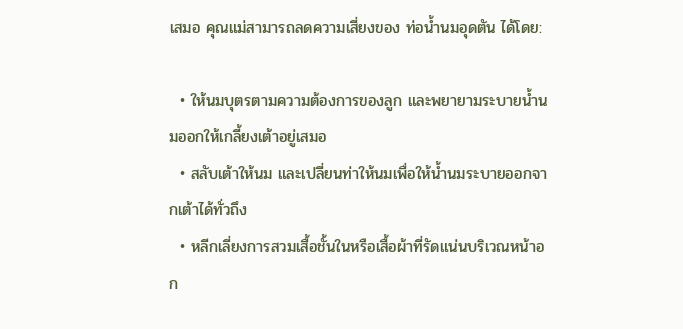เสมอ คุณแม่สามารถลดความเสี่ยงของ ท่อน้ำนมอุดตัน ได้โดย:

  • ให้นมบุตรตามความต้องการของลูก และพยายามระบายน้ำนมออกให้เกลี้ยงเต้าอยู่เสมอ
  • สลับเต้าให้นม และเปลี่ยนท่าให้นมเพื่อให้น้ำนมระบายออกจากเต้าได้ทั่วถึง
  • หลีกเลี่ยงการสวมเสื้อชั้นในหรือเสื้อผ้าที่รัดแน่นบริเวณหน้าอก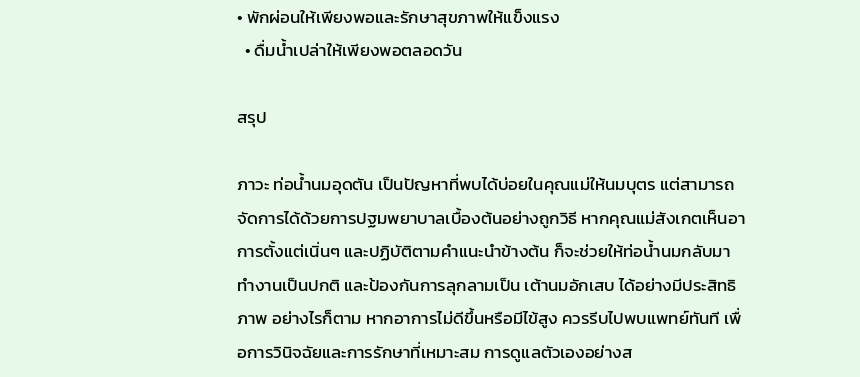• พักผ่อนให้เพียงพอและรักษาสุขภาพให้แข็งแรง
  • ดื่มน้ำเปล่าให้เพียงพอตลอดวัน

สรุป

ภาวะ ท่อน้ำนมอุดตัน เป็นปัญหาที่พบได้บ่อยในคุณแม่ให้นมบุตร แต่สามารถจัดการได้ด้วยการปฐมพยาบาลเบื้องต้นอย่างถูกวิธี หากคุณแม่สังเกตเห็นอาการตั้งแต่เนิ่นๆ และปฏิบัติตามคำแนะนำข้างต้น ก็จะช่วยให้ท่อน้ำนมกลับมาทำงานเป็นปกติ และป้องกันการลุกลามเป็น เต้านมอักเสบ ได้อย่างมีประสิทธิภาพ อย่างไรก็ตาม หากอาการไม่ดีขึ้นหรือมีไข้สูง ควรรีบไปพบแพทย์ทันที เพื่อการวินิจฉัยและการรักษาที่เหมาะสม การดูแลตัวเองอย่างส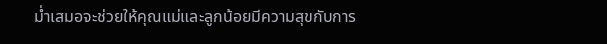ม่ำเสมอจะช่วยให้คุณแม่และลูกน้อยมีความสุขกับการ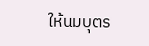ให้นมบุตร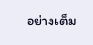อย่างเต็ม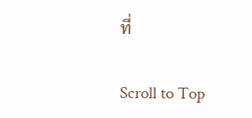ที่

Scroll to Top